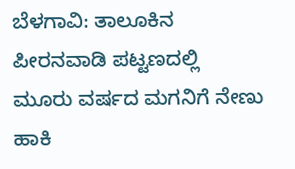ಬೆಳಗಾವಿ: ತಾಲೂಕಿನ ಪೀರನವಾಡಿ ಪಟ್ಟಣದಲ್ಲಿ ಮೂರು ವರ್ಷದ ಮಗನಿಗೆ ನೇಣು ಹಾಕಿ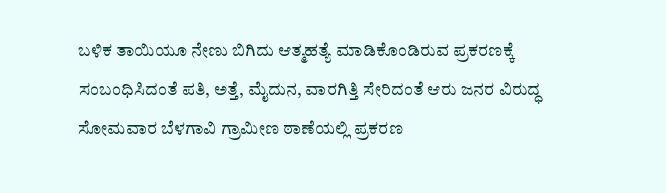ಬಳಿಕ ತಾಯಿಯೂ ನೇಣು ಬಿಗಿದು ಆತ್ಮಹತ್ಯೆ ಮಾಡಿಕೊಂಡಿರುವ ಪ್ರಕರಣಕ್ಕೆ ಸಂಬಂಧಿಸಿದಂತೆ ಪತಿ, ಅತ್ತೆ, ಮೈದುನ, ವಾರಗಿತ್ತಿ ಸೇರಿದಂತೆ ಆರು ಜನರ ವಿರುದ್ಧ ಸೋಮವಾರ ಬೆಳಗಾವಿ ಗ್ರಾಮೀಣ ಠಾಣೆಯಲ್ಲಿ ಪ್ರಕರಣ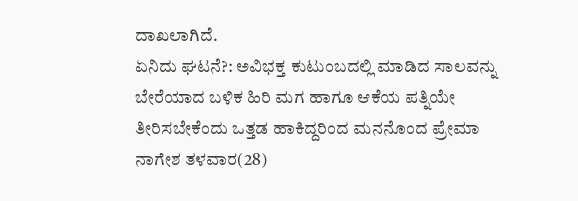ದಾಖಲಾಗಿದೆ.
ಏನಿದು ಘಟನೆ?: ಅವಿಭಕ್ತ ಕುಟುಂಬದಲ್ಲಿ ಮಾಡಿದ ಸಾಲವನ್ನು ಬೇರೆಯಾದ ಬಳಿಕ ಹಿರಿ ಮಗ ಹಾಗೂ ಆಕೆಯ ಪತ್ನಿಯೇ ತೀರಿಸಬೇಕೆಂದು ಒತ್ತಡ ಹಾಕಿದ್ದರಿಂದ ಮನನೊಂದ ಪ್ರೇಮಾ ನಾಗೇಶ ತಳವಾರ(28)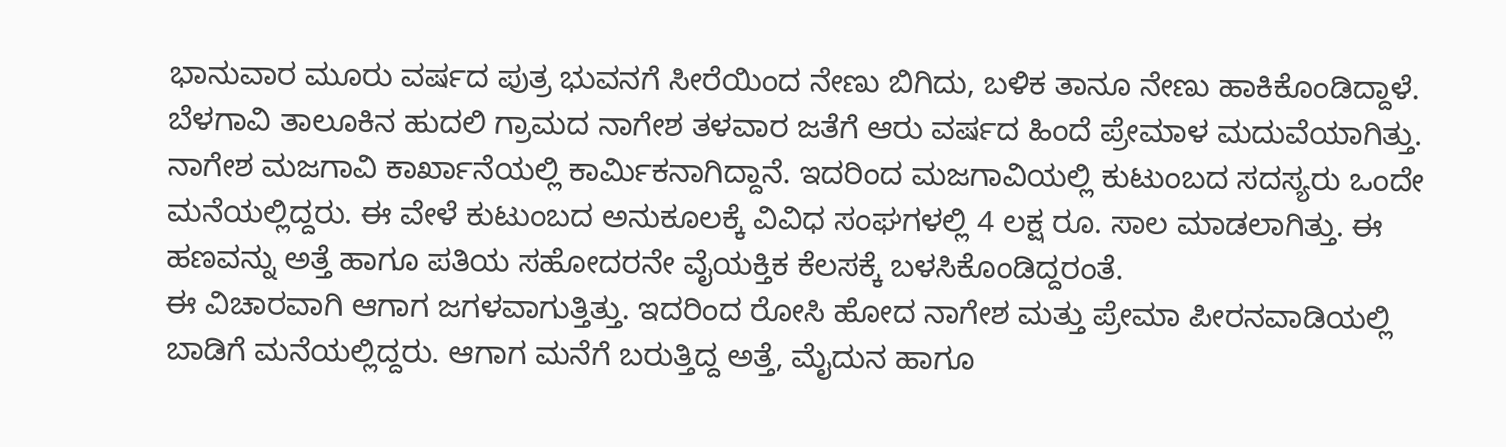ಭಾನುವಾರ ಮೂರು ವರ್ಷದ ಪುತ್ರ ಭುವನಗೆ ಸೀರೆಯಿಂದ ನೇಣು ಬಿಗಿದು, ಬಳಿಕ ತಾನೂ ನೇಣು ಹಾಕಿಕೊಂಡಿದ್ದಾಳೆ.
ಬೆಳಗಾವಿ ತಾಲೂಕಿನ ಹುದಲಿ ಗ್ರಾಮದ ನಾಗೇಶ ತಳವಾರ ಜತೆಗೆ ಆರು ವರ್ಷದ ಹಿಂದೆ ಪ್ರೇಮಾಳ ಮದುವೆಯಾಗಿತ್ತು. ನಾಗೇಶ ಮಜಗಾವಿ ಕಾರ್ಖಾನೆಯಲ್ಲಿ ಕಾರ್ಮಿಕನಾಗಿದ್ದಾನೆ. ಇದರಿಂದ ಮಜಗಾವಿಯಲ್ಲಿ ಕುಟುಂಬದ ಸದಸ್ಯರು ಒಂದೇ ಮನೆಯಲ್ಲಿದ್ದರು. ಈ ವೇಳೆ ಕುಟುಂಬದ ಅನುಕೂಲಕ್ಕೆ ವಿವಿಧ ಸಂಘಗಳಲ್ಲಿ 4 ಲಕ್ಷ ರೂ. ಸಾಲ ಮಾಡಲಾಗಿತ್ತು. ಈ ಹಣವನ್ನು ಅತ್ತೆ ಹಾಗೂ ಪತಿಯ ಸಹೋದರನೇ ವೈಯಕ್ತಿಕ ಕೆಲಸಕ್ಕೆ ಬಳಸಿಕೊಂಡಿದ್ದರಂತೆ.
ಈ ವಿಚಾರವಾಗಿ ಆಗಾಗ ಜಗಳವಾಗುತ್ತಿತ್ತು. ಇದರಿಂದ ರೋಸಿ ಹೋದ ನಾಗೇಶ ಮತ್ತು ಪ್ರೇಮಾ ಪೀರನವಾಡಿಯಲ್ಲಿ ಬಾಡಿಗೆ ಮನೆಯಲ್ಲಿದ್ದರು. ಆಗಾಗ ಮನೆಗೆ ಬರುತ್ತಿದ್ದ ಅತ್ತೆ, ಮೈದುನ ಹಾಗೂ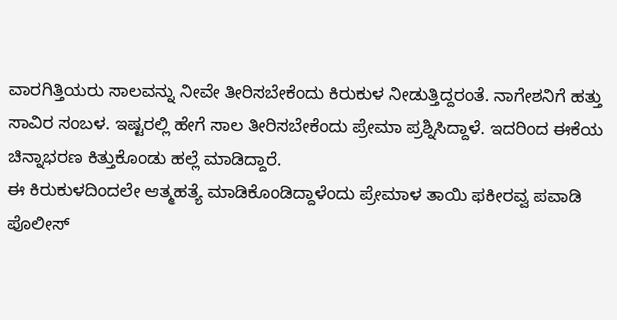ವಾರಗಿತ್ತಿಯರು ಸಾಲವನ್ನು ನೀವೇ ತೀರಿಸಬೇಕೆಂದು ಕಿರುಕುಳ ನೀಡುತ್ತಿದ್ದರಂತೆ. ನಾಗೇಶನಿಗೆ ಹತ್ತು ಸಾವಿರ ಸಂಬಳ. ಇಷ್ಟರಲ್ಲಿ ಹೇಗೆ ಸಾಲ ತೀರಿಸಬೇಕೆಂದು ಪ್ರೇಮಾ ಪ್ರಶ್ನಿಸಿದ್ದಾಳೆ. ಇದರಿಂದ ಈಕೆಯ ಚಿನ್ನಾಭರಣ ಕಿತ್ತುಕೊಂಡು ಹಲ್ಲೆ ಮಾಡಿದ್ದಾರೆ.
ಈ ಕಿರುಕುಳದಿಂದಲೇ ಆತ್ಮಹತ್ಯೆ ಮಾಡಿಕೊಂಡಿದ್ದಾಳೆಂದು ಪ್ರೇಮಾಳ ತಾಯಿ ಫಕೀರವ್ವ ಪವಾಡಿ ಪೊಲೀಸ್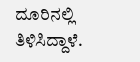ದೂರಿನಲ್ಲಿ ತಿಳಿಸಿದ್ದಾಳೆ.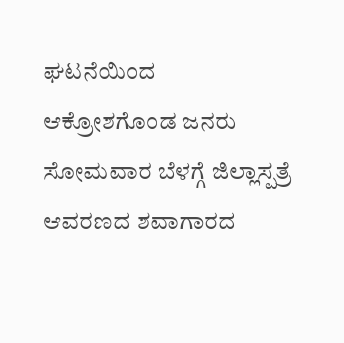ಘಟನೆಯಿಂದ ಆಕ್ರೋಶಗೊಂಡ ಜನರು ಸೋಮವಾರ ಬೆಳಗ್ಗೆ ಜಿಲ್ಲಾಸ್ಪತ್ರೆ ಆವರಣದ ಶವಾಗಾರದ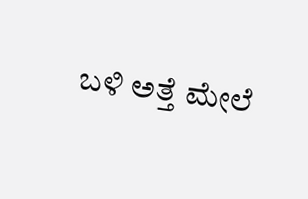ಬಳಿ ಅತ್ತೆ ಮೇಲೆ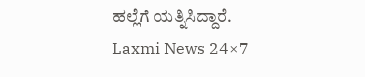ಹಲ್ಲೆಗೆ ಯತ್ನಿಸಿದ್ದಾರೆ.
Laxmi News 24×7